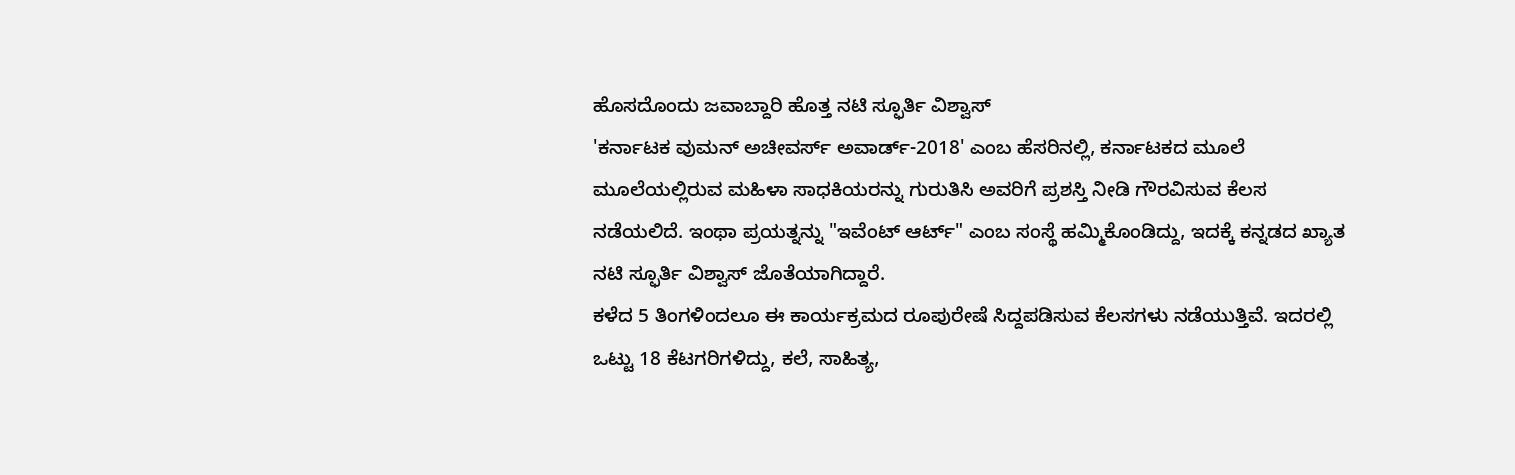ಹೊಸದೊಂದು ಜವಾಬ್ದಾರಿ ಹೊತ್ತ ನಟಿ ಸ್ಫೂರ್ತಿ ವಿಶ್ವಾಸ್
'ಕರ್ನಾಟಕ ವುಮನ್ ಅಚೀವರ್ಸ್ ಅವಾರ್ಡ್-2018' ಎಂಬ ಹೆಸರಿನಲ್ಲಿ, ಕರ್ನಾಟಕದ ಮೂಲೆ ಮೂಲೆಯಲ್ಲಿರುವ ಮಹಿಳಾ ಸಾಧಕಿಯರನ್ನು ಗುರುತಿಸಿ ಅವರಿಗೆ ಪ್ರಶಸ್ತಿ ನೀಡಿ ಗೌರವಿಸುವ ಕೆಲಸ ನಡೆಯಲಿದೆ. ಇಂಥಾ ಪ್ರಯತ್ನನ್ನು "ಇವೆಂಟ್ ಆರ್ಟ್" ಎಂಬ ಸಂಸ್ಥೆ ಹಮ್ಮಿಕೊಂಡಿದ್ದು, ಇದಕ್ಕೆ ಕನ್ನಡದ ಖ್ಯಾತ ನಟಿ ಸ್ಫೂರ್ತಿ ವಿಶ್ವಾಸ್ ಜೊತೆಯಾಗಿದ್ದಾರೆ.
ಕಳೆದ 5 ತಿಂಗಳಿಂದಲೂ ಈ ಕಾರ್ಯಕ್ರಮದ ರೂಪುರೇಷೆ ಸಿದ್ದಪಡಿಸುವ ಕೆಲಸಗಳು ನಡೆಯುತ್ತಿವೆ. ಇದರಲ್ಲಿ ಒಟ್ಟು 18 ಕೆಟಗರಿಗಳಿದ್ದು, ಕಲೆ, ಸಾಹಿತ್ಯ,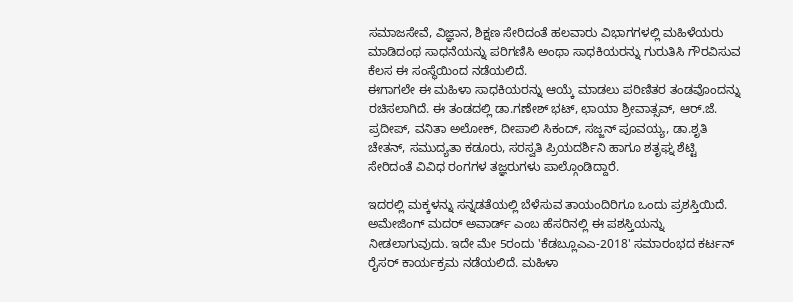ಸಮಾಜಸೇವೆ, ವಿಜ್ಞಾನ, ಶಿಕ್ಷಣ ಸೇರಿದಂತೆ ಹಲವಾರು ವಿಭಾಗಗಳಲ್ಲಿ ಮಹಿಳೆಯರು ಮಾಡಿದಂಥ ಸಾಧನೆಯನ್ನು ಪರಿಗಣಿಸಿ ಅಂಥಾ ಸಾಧಕಿಯರನ್ನು ಗುರುತಿಸಿ ಗೌರವಿಸುವ ಕೆಲಸ ಈ ಸಂಸ್ಥೆಯಿಂದ ನಡೆಯಲಿದೆ.
ಈಗಾಗಲೇ ಈ ಮಹಿಳಾ ಸಾಧಕಿಯರನ್ನು ಆಯ್ಕೆ ಮಾಡಲು ಪರಿಣಿತರ ತಂಡವೊಂದನ್ನು ರಚಿಸಲಾಗಿದೆ. ಈ ತಂಡದಲ್ಲಿ ಡಾ.ಗಣೇಶ್ ಭಟ್, ಛಾಯಾ ಶ್ರೀವಾತ್ಸವ್, ಆರ್.ಜೆ. ಪ್ರದೀಪ್, ವನಿತಾ ಅಲೋಕ್, ದೀಪಾಲಿ ಸಿಕಂದ್, ಸಜ್ಜನ್ ಪೂವಯ್ಯ, ಡಾ.ಶೃತಿ ಚೇತನ್, ಸಮುದ್ಯತಾ ಕಡೂರು, ಸರಸ್ವತಿ ಪ್ರಿಯದರ್ಶಿನಿ ಹಾಗೂ ಶತೃಘ್ನ ಶೆಟ್ಟಿ ಸೇರಿದಂತೆ ವಿವಿಧ ರಂಗಗಳ ತಜ್ಞರುಗಳು ಪಾಲ್ಗೊಂಡಿದ್ದಾರೆ.

ಇದರಲ್ಲಿ ಮಕ್ಕಳನ್ನು ಸನ್ನಡತೆಯಲ್ಲಿ ಬೆಳೆಸುವ ತಾಯಂದಿರಿಗೂ ಒಂದು ಪ್ರಶಸ್ತಿಯಿದೆ. ಅಮೇಜಿಂಗ್ ಮದರ್ ಅವಾರ್ಡ್ ಎಂಬ ಹೆಸರಿನಲ್ಲಿ ಈ ಪಶಸ್ತಿಯನ್ನು ನೀಡಲಾಗುವುದು. ಇದೇ ಮೇ 5ರಂದು 'ಕೆಡಬ್ಲೂಎಎ-2018' ಸಮಾರಂಭದ ಕರ್ಟನ್ ರೈಸರ್ ಕಾರ್ಯಕ್ರಮ ನಡೆಯಲಿದೆ. ಮಹಿಳಾ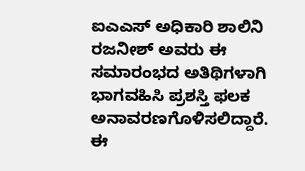ಐಎಎಸ್ ಅಧಿಕಾರಿ ಶಾಲಿನಿ ರಜನೀಶ್ ಅವರು ಈ ಸಮಾರಂಭದ ಅತಿಥಿಗಳಾಗಿ ಭಾಗವಹಿಸಿ ಪ್ರಶಸ್ತಿ ಫಲಕ ಅನಾವರಣಗೊಳಿಸಲಿದ್ದಾರೆ.
ಈ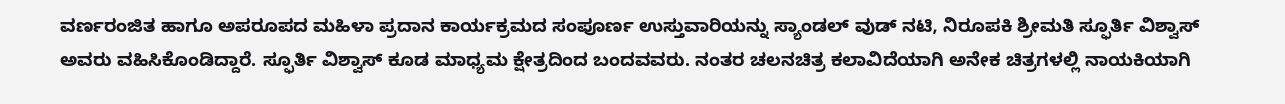ವರ್ಣರಂಜಿತ ಹಾಗೂ ಅಪರೂಪದ ಮಹಿಳಾ ಪ್ರದಾನ ಕಾರ್ಯಕ್ರಮದ ಸಂಪೂರ್ಣ ಉಸ್ತುವಾರಿಯನ್ನು ಸ್ಯಾಂಡಲ್ ವುಡ್ ನಟಿ, ನಿರೂಪಕಿ ಶ್ರೀಮತಿ ಸ್ಫೂರ್ತಿ ವಿಶ್ವಾಸ್ ಅವರು ವಹಿಸಿಕೊಂಡಿದ್ದಾರೆ. ಸ್ಫೂರ್ತಿ ವಿಶ್ವಾಸ್ ಕೂಡ ಮಾಧ್ಯಮ ಕ್ಷೇತ್ರದಿಂದ ಬಂದವವರು. ನಂತರ ಚಲನಚಿತ್ರ ಕಲಾವಿದೆಯಾಗಿ ಅನೇಕ ಚಿತ್ರಗಳಲ್ಲಿ ನಾಯಕಿಯಾಗಿ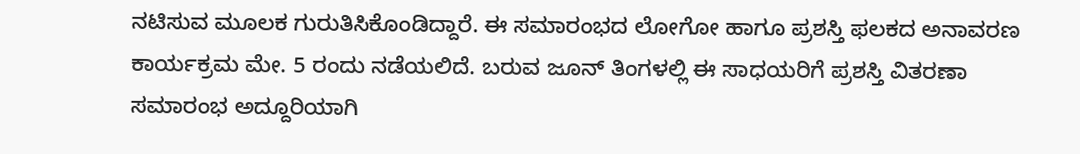ನಟಿಸುವ ಮೂಲಕ ಗುರುತಿಸಿಕೊಂಡಿದ್ದಾರೆ. ಈ ಸಮಾರಂಭದ ಲೋಗೋ ಹಾಗೂ ಪ್ರಶಸ್ತಿ ಫಲಕದ ಅನಾವರಣ ಕಾರ್ಯಕ್ರಮ ಮೇ. 5 ರಂದು ನಡೆಯಲಿದೆ. ಬರುವ ಜೂನ್ ತಿಂಗಳಲ್ಲಿ ಈ ಸಾಧಯರಿಗೆ ಪ್ರಶಸ್ತಿ ವಿತರಣಾ ಸಮಾರಂಭ ಅದ್ದೂರಿಯಾಗಿ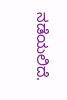ನಡೆಯಲಿದೆ.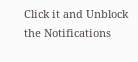Click it and Unblock the Notifications